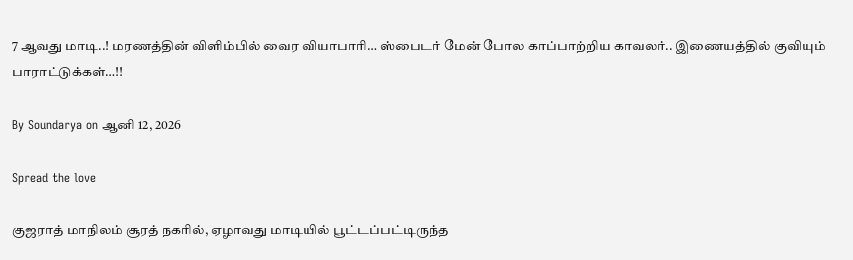7 ஆவது மாடி..! மரணத்தின் விளிம்பில் வைர வியாபாரி… ஸ்பைடர் மேன் போல காப்பாற்றிய காவலர்.. இணையத்தில் குவியும் பாராட்டுக்கள்…!!

By Soundarya on ஆனி 12, 2026

Spread the love

குஜராத் மாநிலம் சூரத் நகரில், ஏழாவது மாடியில் பூட்டப்பட்டிருந்த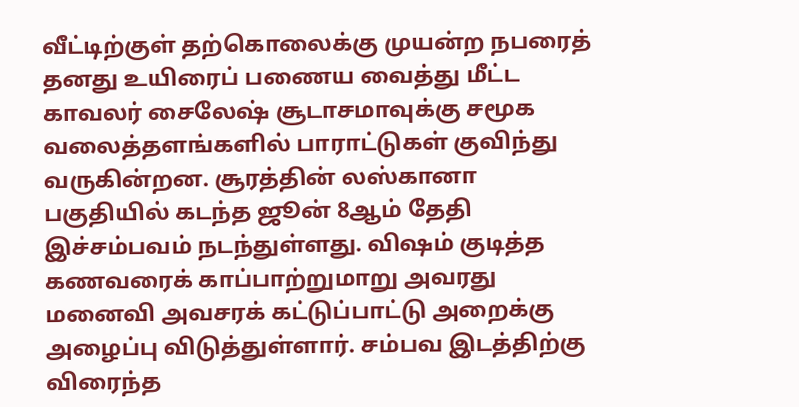வீட்டிற்குள் தற்கொலைக்கு முயன்ற நபரைத் தனது உயிரைப் பணைய வைத்து மீட்ட காவலர் சைலேஷ் சூடாசமாவுக்கு சமூக வலைத்தளங்களில் பாராட்டுகள் குவிந்து வருகின்றன. சூரத்தின் லஸ்கானா பகுதியில் கடந்த ஜூன் 8ஆம் தேதி இச்சம்பவம் நடந்துள்ளது. விஷம் குடித்த கணவரைக் காப்பாற்றுமாறு அவரது மனைவி அவசரக் கட்டுப்பாட்டு அறைக்கு அழைப்பு விடுத்துள்ளார். சம்பவ இடத்திற்கு விரைந்த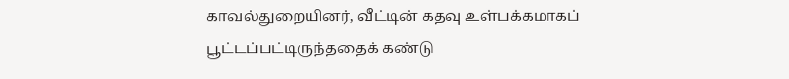காவல்துறையினர், வீட்டின் கதவு உள்பக்கமாகப் பூட்டப்பட்டிருந்ததைக் கண்டு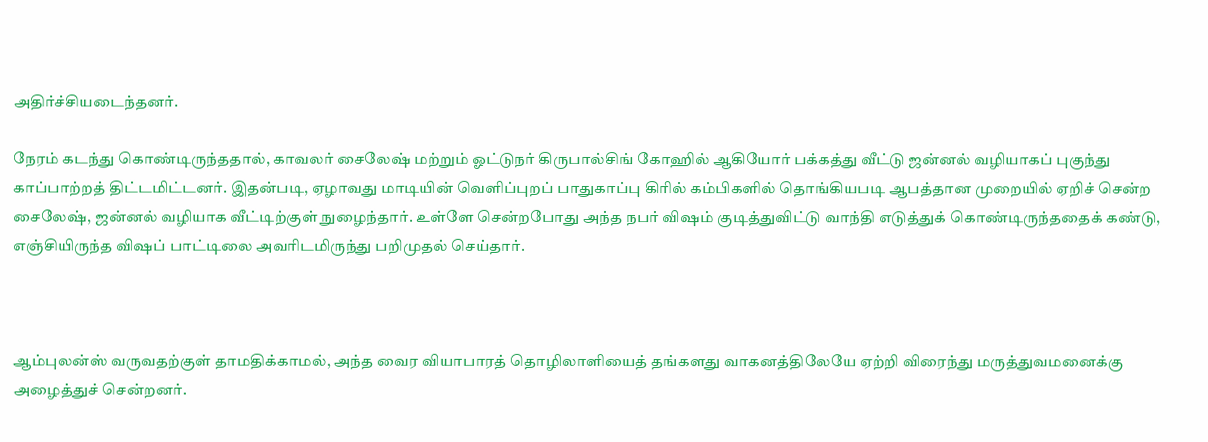அதிர்ச்சியடைந்தனர்.

நேரம் கடந்து கொண்டிருந்ததால், காவலர் சைலேஷ் மற்றும் ஓட்டுநர் கிருபால்சிங் கோஹில் ஆகியோர் பக்கத்து வீட்டு ஜன்னல் வழியாகப் புகுந்து காப்பாற்றத் திட்டமிட்டனர். இதன்படி, ஏழாவது மாடியின் வெளிப்புறப் பாதுகாப்பு கிரில் கம்பிகளில் தொங்கியபடி ஆபத்தான முறையில் ஏறிச் சென்ற சைலேஷ், ஜன்னல் வழியாக வீட்டிற்குள் நுழைந்தார். உள்ளே சென்றபோது அந்த நபர் விஷம் குடித்துவிட்டு வாந்தி எடுத்துக் கொண்டிருந்ததைக் கண்டு, எஞ்சியிருந்த விஷப் பாட்டிலை அவரிடமிருந்து பறிமுதல் செய்தார்.



ஆம்புலன்ஸ் வருவதற்குள் தாமதிக்காமல், அந்த வைர வியாபாரத் தொழிலாளியைத் தங்களது வாகனத்திலேயே ஏற்றி விரைந்து மருத்துவமனைக்கு அழைத்துச் சென்றனர்.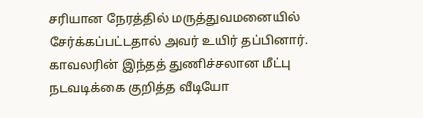சரியான நேரத்தில் மருத்துவமனையில் சேர்க்கப்பட்டதால் அவர் உயிர் தப்பினார். காவலரின் இந்தத் துணிச்சலான மீட்பு நடவடிக்கை குறித்த வீடியோ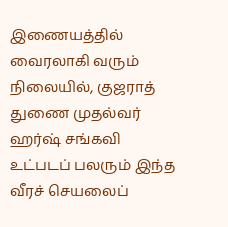இணையத்தில் வைரலாகி வரும் நிலையில், குஜராத் துணை முதல்வர் ஹர்ஷ் சங்கவி உட்படப் பலரும் இந்த வீரச் செயலைப்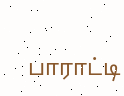பாராட்டி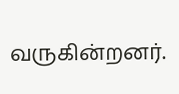வருகின்றனர்.